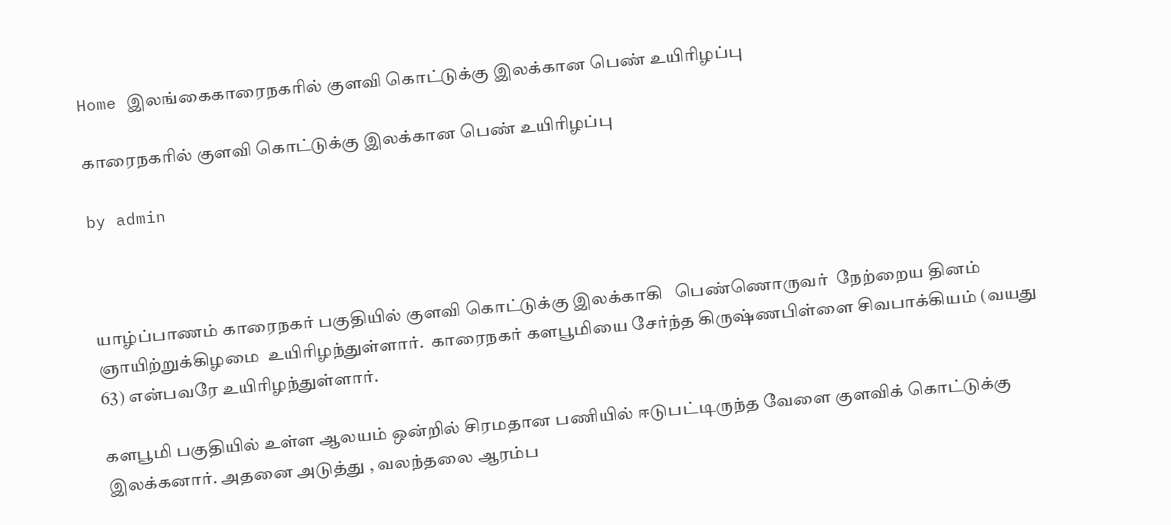Home இலங்கைகாரைநகரில் குளவி கொட்டுக்கு இலக்கான பெண் உயிரிழப்பு

காரைநகரில் குளவி கொட்டுக்கு இலக்கான பெண் உயிரிழப்பு

by admin



யாழ்ப்பாணம் காரைநகர் பகுதியில் குளவி கொட்டுக்கு இலக்காகி   பெண்ணொருவர்  நேற்றைய தினம் ஞாயிற்றுக்கிழமை  உயிரிழந்துள்ளார்.  காரைநகர் களபூமியை சேர்ந்த கிருஷ்ணபிள்ளை சிவபாக்கியம் (வயது 63) என்பவரே உயிரிழந்துள்ளார்.

களபூமி பகுதியில் உள்ள ஆலயம் ஒன்றில் சிரமதான பணியில் ஈடுபட்டிருந்த வேளை குளவிக் கொட்டுக்கு இலக்கனார். அதனை அடுத்து , வலந்தலை ஆரம்ப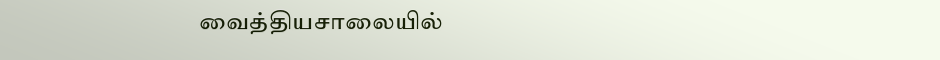வைத்தியசாலையில்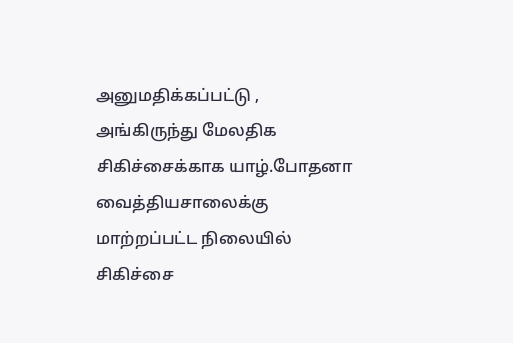அனுமதிக்கப்பட்டு , அங்கிருந்து மேலதிக சிகிச்சைக்காக யாழ்.போதனா வைத்தியசாலைக்கு மாற்றப்பட்ட நிலையில் சிகிச்சை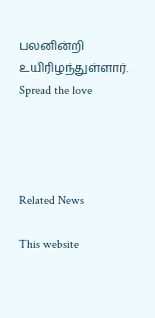பலனின்றி உயிரிழந்துள்ளார்.
Spread the love




Related News

This website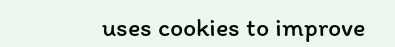uses cookies to improve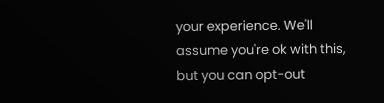your experience. We'll assume you're ok with this, but you can opt-out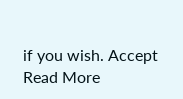if you wish. Accept Read More